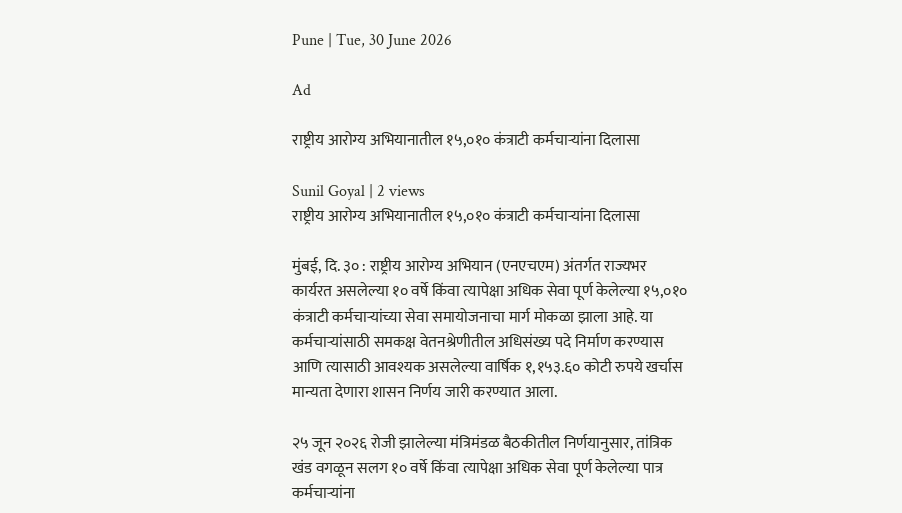Pune | Tue, 30 June 2026

Ad

राष्ट्रीय आरोग्य अभियानातील १५,०१० कंत्राटी कर्मचाऱ्यांना दिलासा

Sunil Goyal | 2 views
राष्ट्रीय आरोग्य अभियानातील १५,०१० कंत्राटी कर्मचाऱ्यांना दिलासा

मुंबई, दि. ३० : राष्ट्रीय आरोग्य अभियान (एनएचएम) अंतर्गत राज्यभर कार्यरत असलेल्या १० वर्षे किंवा त्यापेक्षा अधिक सेवा पूर्ण केलेल्या १५,०१० कंत्राटी कर्मचाऱ्यांच्या सेवा समायोजनाचा मार्ग मोकळा झाला आहे. या कर्मचाऱ्यांसाठी समकक्ष वेतनश्रेणीतील अधिसंख्य पदे निर्माण करण्यास आणि त्यासाठी आवश्यक असलेल्या वार्षिक १,१५३.६० कोटी रुपये खर्चास मान्यता देणारा शासन निर्णय जारी करण्यात आला.

२५ जून २०२६ रोजी झालेल्या मंत्रिमंडळ बैठकीतील निर्णयानुसार, तांत्रिक खंड वगळून सलग १० वर्षे किंवा त्यापेक्षा अधिक सेवा पूर्ण केलेल्या पात्र कर्मचाऱ्यांना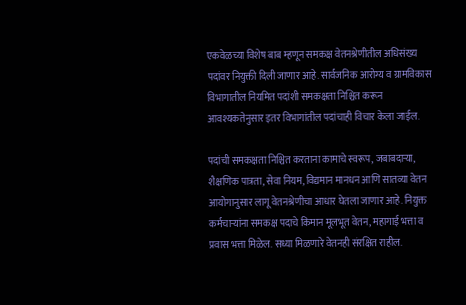एकवेळच्या विशेष बाब म्हणून समकक्ष वेतनश्रेणीतील अधिसंख्य पदांवर नियुक्ती दिली जाणार आहे. सार्वजनिक आरोग्य व ग्रामविकास विभागातील नियमित पदांशी समकक्षता निश्चित करून आवश्यकतेनुसार इतर विभागांतील पदांचाही विचार केला जाईल.

पदांची समकक्षता निश्चित करताना कामाचे स्वरूप, जबाबदाऱ्या, शैक्षणिक पात्रता, सेवा नियम, विद्यमान मानधन आणि सातव्या वेतन आयोगानुसार लागू वेतनश्रेणीचा आधार घेतला जाणार आहे. नियुक्त कर्मचाऱ्यांना समकक्ष पदाचे किमान मूलभूत वेतन, महागाई भत्ता व प्रवास भत्ता मिळेल. सध्या मिळणारे वेतनही संरक्षित राहील.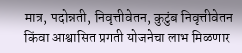मात्र, पदोन्नती, निवृत्तीवेतन, कुटुंब निवृत्तीवेतन किंवा आश्वासित प्रगती योजनेचा लाभ मिळणार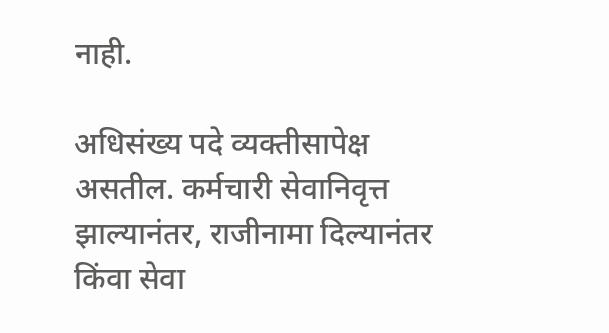नाही.

अधिसंख्य पदे व्यक्तीसापेक्ष असतील. कर्मचारी सेवानिवृत्त झाल्यानंतर, राजीनामा दिल्यानंतर किंवा सेवा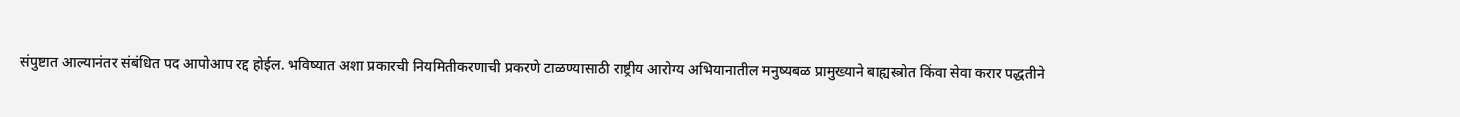संपुष्टात आल्यानंतर संबंधित पद आपोआप रद्द होईल. भविष्यात अशा प्रकारची नियमितीकरणाची प्रकरणे टाळण्यासाठी राष्ट्रीय आरोग्य अभियानातील मनुष्यबळ प्रामुख्याने बाह्यस्त्रोत किंवा सेवा करार पद्धतीने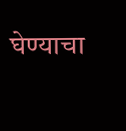घेण्याचा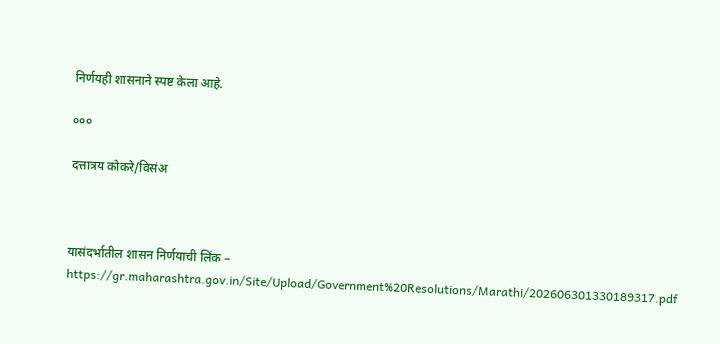निर्णयही शासनाने स्पष्ट केला आहे.

०००

दत्तात्रय कोकरे/विसंअ



यासंदर्भातील शासन निर्णयाची लिंक – https://gr.maharashtra.gov.in/Site/Upload/Government%20Resolutions/Marathi/202606301330189317.pdf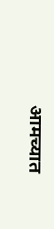आमच्यात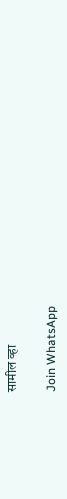सामील व्हा

Join WhatsApp